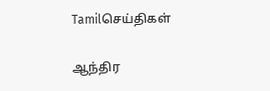Tamilசெய்திகள்

ஆந்திர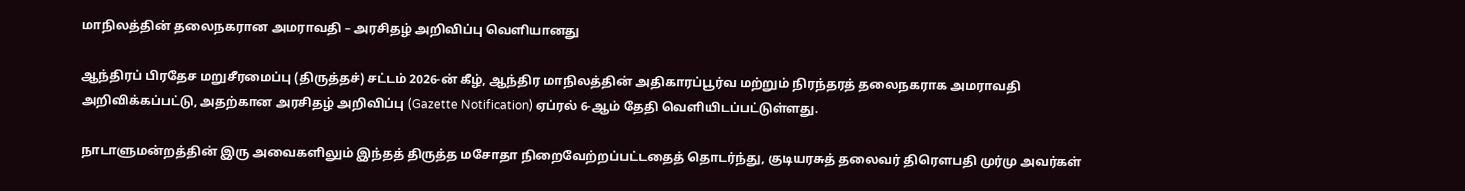மாநிலத்தின் தலைநகரான அமராவதி – அரசிதழ் அறிவிப்பு வெளியானது

ஆந்திரப் பிரதேச மறுசீரமைப்பு (திருத்தச்) சட்டம் 2026-ன் கீழ், ஆந்திர மாநிலத்தின் அதிகாரப்பூர்வ மற்றும் நிரந்தரத் தலைநகராக அமராவதி அறிவிக்கப்பட்டு, அதற்கான அரசிதழ் அறிவிப்பு (Gazette Notification) ஏப்ரல் 6-ஆம் தேதி வெளியிடப்பட்டுள்ளது.

நாடாளுமன்றத்தின் இரு அவைகளிலும் இந்தத் திருத்த மசோதா நிறைவேற்றப்பட்டதைத் தொடர்ந்து, குடியரசுத் தலைவர் திரௌபதி முர்மு அவர்கள்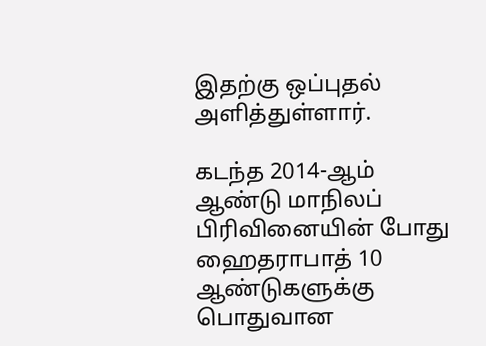இதற்கு ஒப்புதல் அளித்துள்ளார்.

கடந்த 2014-ஆம் ஆண்டு மாநிலப் பிரிவினையின் போது ஹைதராபாத் 10 ஆண்டுகளுக்கு பொதுவான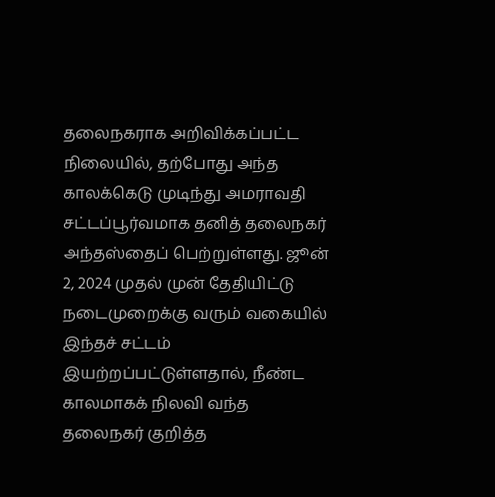தலைநகராக அறிவிக்கப்பட்ட நிலையில், தற்போது அந்த காலக்கெடு முடிந்து அமராவதி சட்டப்பூர்வமாக தனித் தலைநகர் அந்தஸ்தைப் பெற்றுள்ளது. ஜூன் 2, 2024 முதல் முன் தேதியிட்டு நடைமுறைக்கு வரும் வகையில் இந்தச் சட்டம் இயற்றப்பட்டுள்ளதால், நீண்ட காலமாகக் நிலவி வந்த தலைநகர் குறித்த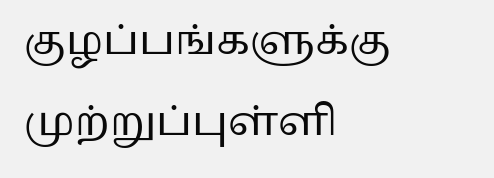குழப்பங்களுக்கு முற்றுப்புள்ளி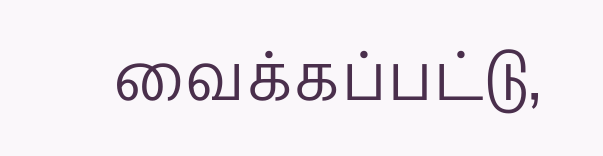வைக்கப்பட்டு,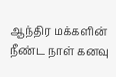ஆந்திர மக்களின் நீண்ட நாள் கனவு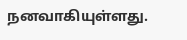நனவாகியுள்ளது.